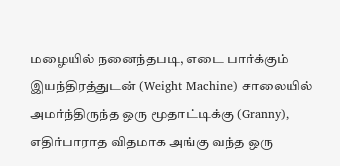மழையில் நனைந்தபடி, எடை பார்க்கும் இயந்திரத்துடன் (Weight Machine) சாலையில் அமர்ந்திருந்த ஒரு மூதாட்டிக்கு (Granny), எதிர்பாராத விதமாக அங்கு வந்த ஒரு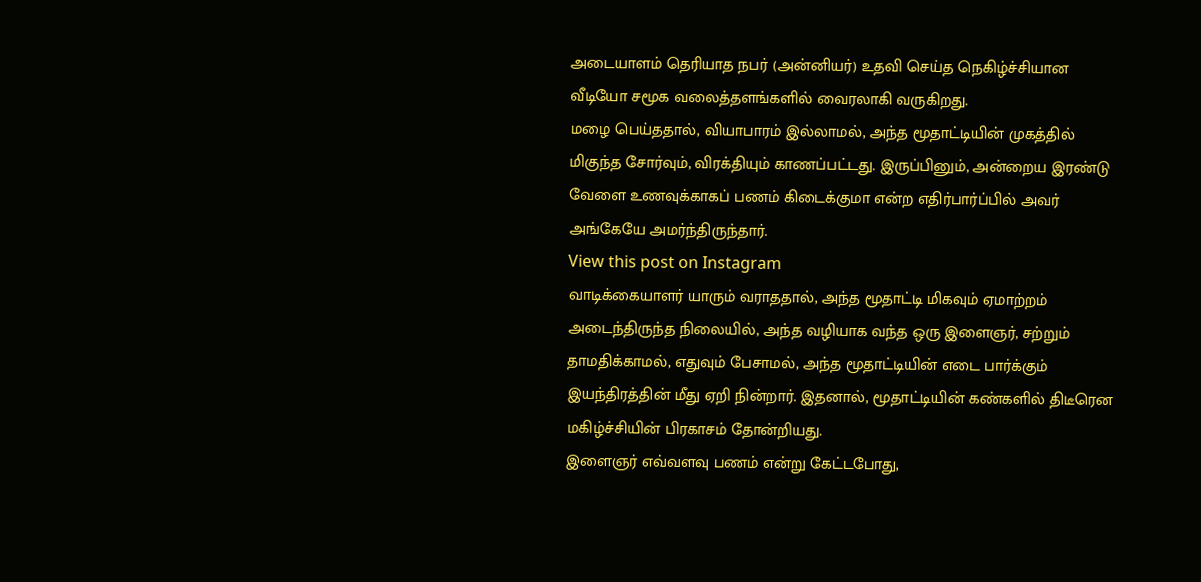அடையாளம் தெரியாத நபர் (அன்னியர்) உதவி செய்த நெகிழ்ச்சியான வீடியோ சமூக வலைத்தளங்களில் வைரலாகி வருகிறது.
மழை பெய்ததால், வியாபாரம் இல்லாமல், அந்த மூதாட்டியின் முகத்தில் மிகுந்த சோர்வும், விரக்தியும் காணப்பட்டது. இருப்பினும், அன்றைய இரண்டு வேளை உணவுக்காகப் பணம் கிடைக்குமா என்ற எதிர்பார்ப்பில் அவர் அங்கேயே அமர்ந்திருந்தார்.
View this post on Instagram
வாடிக்கையாளர் யாரும் வராததால், அந்த மூதாட்டி மிகவும் ஏமாற்றம் அடைந்திருந்த நிலையில், அந்த வழியாக வந்த ஒரு இளைஞர், சற்றும் தாமதிக்காமல், எதுவும் பேசாமல், அந்த மூதாட்டியின் எடை பார்க்கும் இயந்திரத்தின் மீது ஏறி நின்றார். இதனால், மூதாட்டியின் கண்களில் திடீரென மகிழ்ச்சியின் பிரகாசம் தோன்றியது.
இளைஞர் எவ்வளவு பணம் என்று கேட்டபோது,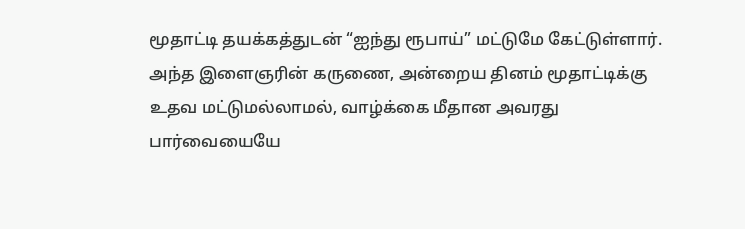மூதாட்டி தயக்கத்துடன் “ஐந்து ரூபாய்” மட்டுமே கேட்டுள்ளார். அந்த இளைஞரின் கருணை, அன்றைய தினம் மூதாட்டிக்கு உதவ மட்டுமல்லாமல், வாழ்க்கை மீதான அவரது பார்வையையே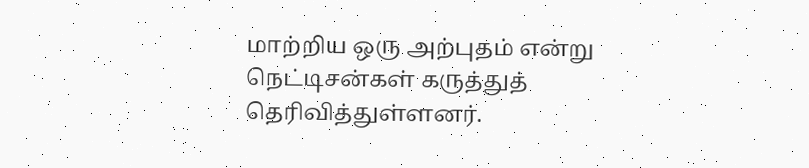மாற்றிய ஒரு அற்புதம் என்று நெட்டிசன்கள் கருத்துத் தெரிவித்துள்ளனர்.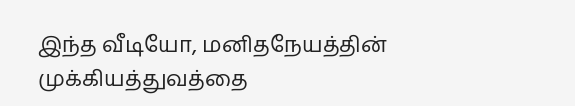இந்த வீடியோ, மனிதநேயத்தின் முக்கியத்துவத்தை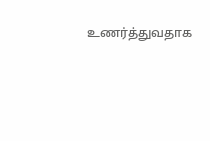உணர்த்துவதாக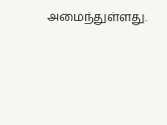அமைந்துள்ளது.